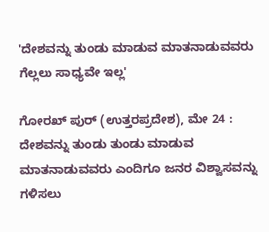'ದೇಶವನ್ನು ತುಂಡು ಮಾಡುವ ಮಾತನಾಡುವವರು ಗೆಲ್ಲಲು ಸಾಧ್ಯವೇ ಇಲ್ಲ'

ಗೋರಖ್ ಪುರ್ (ಉತ್ತರಪ್ರದೇಶ), ಮೇ 24 : ದೇಶವನ್ನು ತುಂಡು ತುಂಡು ಮಾಡುವ ಮಾತನಾಡುವವರು ಎಂದಿಗೂ ಜನರ ವಿಶ್ವಾಸವನ್ನು ಗಳಿಸಲು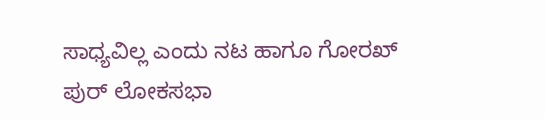ಸಾಧ್ಯವಿಲ್ಲ ಎಂದು ನಟ ಹಾಗೂ ಗೋರಖ್ ಪುರ್ ಲೋಕಸಭಾ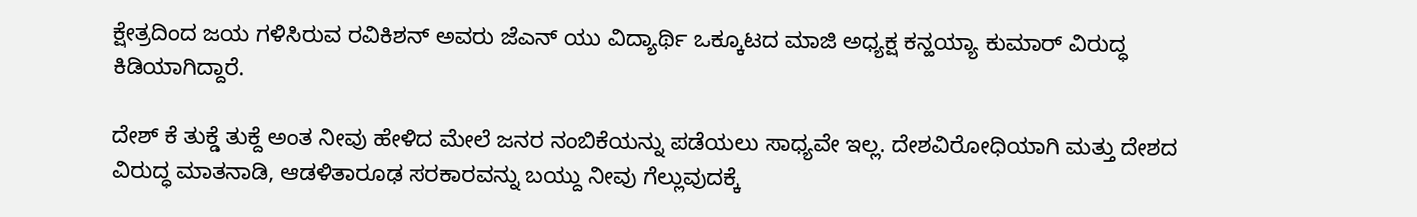ಕ್ಷೇತ್ರದಿಂದ ಜಯ ಗಳಿಸಿರುವ ರವಿಕಿಶನ್ ಅವರು ಜೆಎನ್ ಯು ವಿದ್ಯಾರ್ಥಿ ಒಕ್ಕೂಟದ ಮಾಜಿ ಅಧ್ಯಕ್ಷ ಕನ್ಹಯ್ಯಾ ಕುಮಾರ್ ವಿರುದ್ಧ ಕಿಡಿಯಾಗಿದ್ದಾರೆ.

ದೇಶ್ ಕೆ ತುಕ್ಡೆ ತುಕ್ದೆ ಅಂತ ನೀವು ಹೇಳಿದ ಮೇಲೆ ಜನರ ನಂಬಿಕೆಯನ್ನು ಪಡೆಯಲು ಸಾಧ್ಯವೇ ಇಲ್ಲ. ದೇಶವಿರೋಧಿಯಾಗಿ ಮತ್ತು ದೇಶದ ವಿರುದ್ಧ ಮಾತನಾಡಿ, ಆಡಳಿತಾರೂಢ ಸರಕಾರವನ್ನು ಬಯ್ದು ನೀವು ಗೆಲ್ಲುವುದಕ್ಕೆ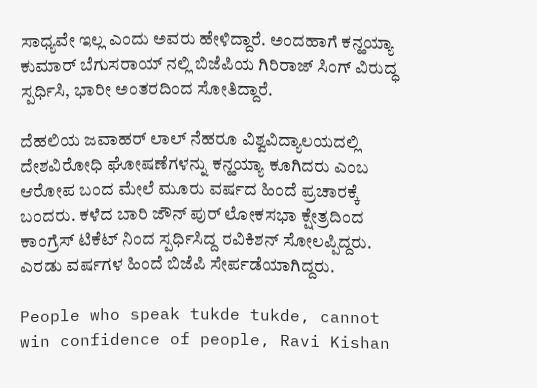ಸಾಧ್ಯವೇ ಇಲ್ಲ ಎಂದು ಅವರು ಹೇಳಿದ್ದಾರೆ. ಅಂದಹಾಗೆ ಕನ್ಹಯ್ಯಾ ಕುಮಾರ್ ಬೆಗುಸರಾಯ್ ನಲ್ಲಿ ಬಿಜೆಪಿಯ ಗಿರಿರಾಜ್ ಸಿಂಗ್ ವಿರುದ್ಧ ಸ್ಪರ್ಧಿಸಿ, ಭಾರೀ ಅಂತರದಿಂದ ಸೋತಿದ್ದಾರೆ.

ದೆಹಲಿಯ ಜವಾಹರ್ ಲಾಲ್ ನೆಹರೂ ವಿಶ್ವವಿದ್ಯಾಲಯದಲ್ಲಿ ದೇಶವಿರೋಧಿ ಘೋಷಣೆಗಳನ್ನು ಕನ್ಹಯ್ಯಾ ಕೂಗಿದರು ಎಂಬ ಆರೋಪ ಬಂದ ಮೇಲೆ ಮೂರು ವರ್ಷದ ಹಿಂದೆ ಪ್ರಚಾರಕ್ಕೆ ಬಂದರು. ಕಳೆದ ಬಾರಿ ಜೌನ್ ಪುರ್ ಲೋಕಸಭಾ ಕ್ಷೇತ್ರದಿಂದ ಕಾಂಗ್ರೆಸ್ ಟಿಕೆಟ್ ನಿಂದ ಸ್ಪರ್ಧಿಸಿದ್ದ ರವಿಕಿಶನ್ ಸೋಲಪ್ಪಿದ್ದರು. ಎರಡು ವರ್ಷಗಳ ಹಿಂದೆ ಬಿಜೆಪಿ ಸೇರ್ಪಡೆಯಾಗಿದ್ದರು.

People who speak tukde tukde, cannot win confidence of people, Ravi Kishan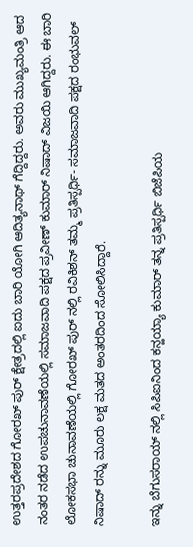ಉತ್ತರಪ್ರದೇಶದ ಗೋರಖ್ ಪುರ್ ಕ್ಷೇತ್ರದಲ್ಲಿ ಐದು ಬಾರಿ ಯೋಗಿ ಆದಿತ್ಯನಾಥ್ ಗೆದ್ದಿದ್ದರು. ಅವರು ಮುಖ್ಯಮಂತ್ರಿ ಆದ ನಂತರ ನಡೆದ ಉಪಚುನಾವಣೆಯಲ್ಲಿ ಸಮಾಜವಾದಿ ಪಕ್ಷದ ಪ್ರವೀಣ್ ಕುಮಾರ್ ನಿಷಾದ್ ವಿಜಯಿ ಆಗಿದ್ದರು. ಈ ಬಾರಿ ಲೋಕಸಭಾ ಚುನಾವಣೆಯಲ್ಲಿ ಗೋರಖ್ ಪುರ್ ನಲ್ಲಿ ರವಿಕಿಶನ್ ತಮ್ಮ ಪ್ರತಿಸ್ಪರ್ಧಿ- ಸಮಾಜವಾದಿ ಪಕ್ಷದ ರಂಭುವಲ್ ನಿಷಾದ್ ರನ್ನು ಮೂರು ಲಕ್ಷ ಮತದ ಅಂತರದಿಂದ ಸೋಲಿಸಿದ್ದಾರೆ.

ಇನ್ನು ಬೆಗುಸರಾಯ್ ನಲ್ಲಿ ಸಿಪಿಐನಿಂದ ಕನ್ಹಯ್ಯಾ ಕುಮಾರ್ ತನ್ನ ಪ್ರತಿಸ್ಪರ್ಧಿ ಬಿಜೆಪಿಯ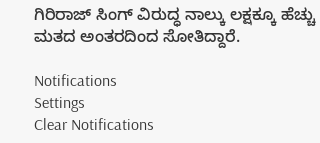ಗಿರಿರಾಜ್ ಸಿಂಗ್ ವಿರುದ್ಧ ನಾಲ್ಕು ಲಕ್ಷಕ್ಕೂ ಹೆಚ್ಚು ಮತದ ಅಂತರದಿಂದ ಸೋತಿದ್ದಾರೆ.

Notifications
Settings
Clear Notifications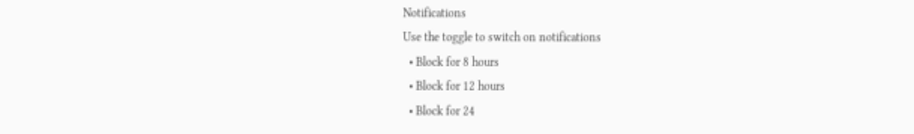Notifications
Use the toggle to switch on notifications
  • Block for 8 hours
  • Block for 12 hours
  • Block for 24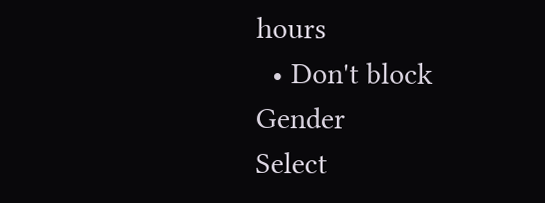hours
  • Don't block
Gender
Select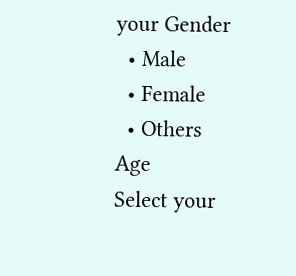your Gender
  • Male
  • Female
  • Others
Age
Select your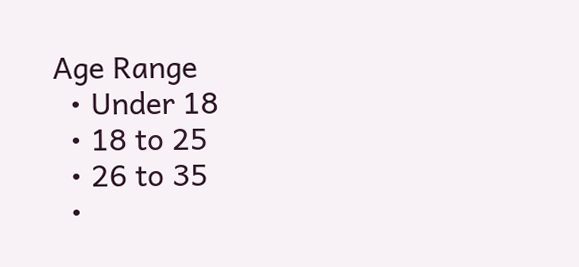Age Range
  • Under 18
  • 18 to 25
  • 26 to 35
  •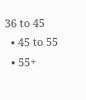36 to 45
  • 45 to 55
  • 55+